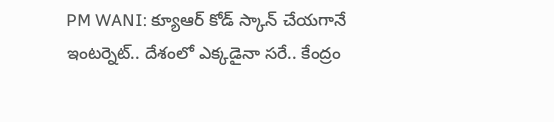PM WANI: క్యూఆర్ కోడ్ స్కాన్‌ చేయగానే ఇంటర్నెట్.. దేశంలో ఎక్కడైనా సరే.. కేంద్రం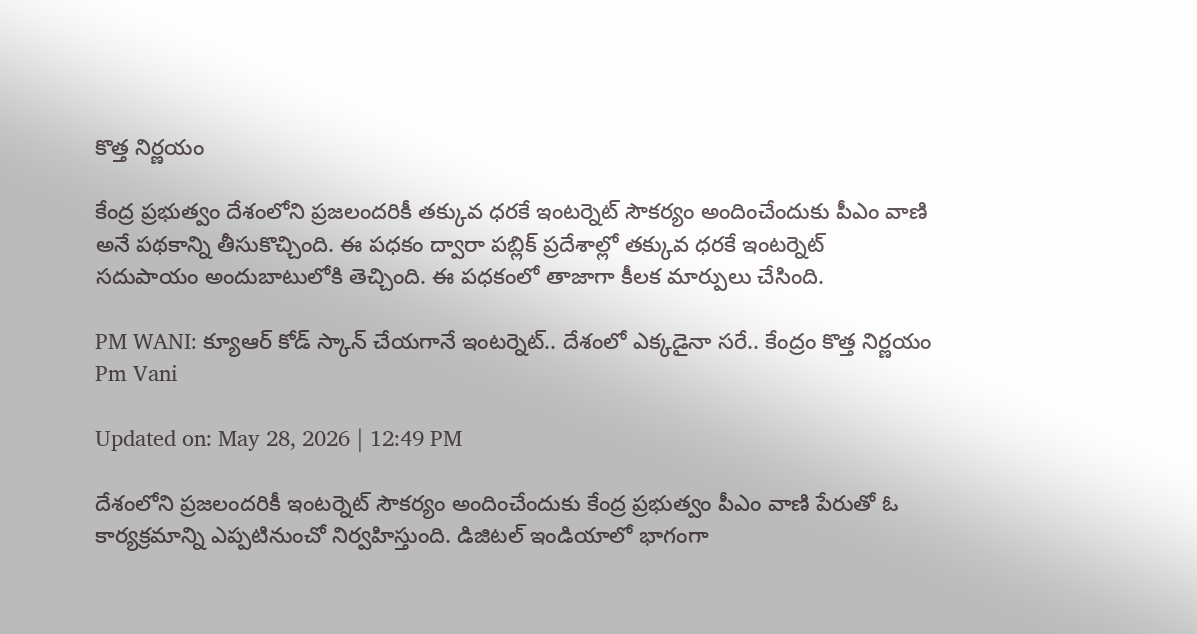కొత్త నిర్ణయం

కేంద్ర ప్రభుత్వం దేశంలోని ప్రజలందరికీ తక్కువ ధరకే ఇంటర్నెట్ సౌకర్యం అందించేందుకు పీఎం వాణి అనే పథకాన్ని తీసుకొచ్చింది. ఈ పధకం ద్వారా పబ్లిక్ ప్రదేశాల్లో తక్కువ ధరకే ఇంటర్నెట్ సదుపాయం అందుబాటులోకి తెచ్చింది. ఈ పధకంలో తాజాగా కీలక మార్పులు చేసింది.

PM WANI: క్యూఆర్ కోడ్ స్కాన్‌ చేయగానే ఇంటర్నెట్.. దేశంలో ఎక్కడైనా సరే.. కేంద్రం కొత్త నిర్ణయం
Pm Vani

Updated on: May 28, 2026 | 12:49 PM

దేశంలోని ప్రజలందరికీ ఇంటర్నెట్ సౌకర్యం అందించేందుకు కేంద్ర ప్రభుత్వం పీఎం వాణి పేరుతో ఓ కార్యక్రమాన్ని ఎప్పటినుంచో నిర్వహిస్తుంది. డిజిటల్ ఇండియాలో భాగంగా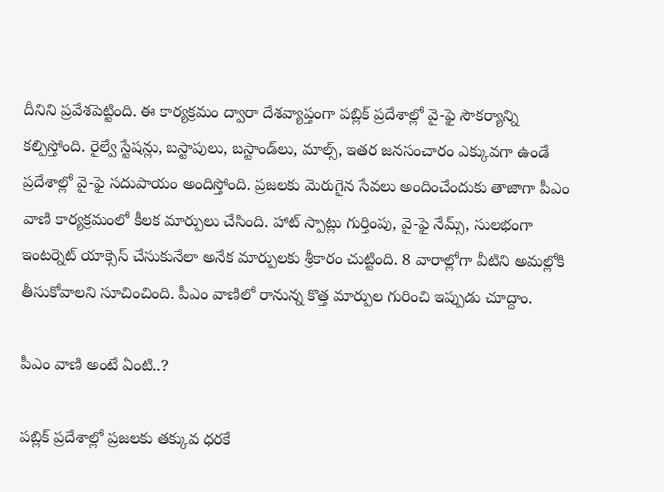దీనిని ప్రవేశపెట్టింది. ఈ కార్యక్రమం ద్వారా దేశవ్యాప్తంగా పబ్లిక్ ప్రదేశాల్లో వై-ఫై సౌకర్యాన్ని కల్పిస్తోంది. రైల్వే స్టేషన్లు, బస్టాపులు, బస్టాండ్‌లు, మాల్స్, ఇతర జనసంచారం ఎక్కువగా ఉండే ప్రదేశాల్లో వై-ఫై సదుపాయం అందిస్తోంది. ప్రజలకు మెరుగైన సేవలు అందించేందుకు తాజాగా పీఎం వాణి కార్యక్రమంలో కీలక మార్పులు చేసింది. హాట్ స్పాట్లు గుర్తింపు, వై-ఫై నేమ్స్, సులభంగా ఇంటర్నెట్ యాక్సెస్ చేసుకునేలా అనేక మార్పులకు శ్రీకారం చుట్టింది. 8 వారాల్లోగా వీటిని అమల్లోకి తీసుకోవాలని సూచించింది. పీఎం వాణిలో రానున్న కొత్త మార్పుల గురించి ఇప్పుడు చూద్దాం.

పీఎం వాణి అంటే ఏంటి..?

పబ్లిక్ ప్రదేశాల్లో ప్రజలకు తక్కువ ధరకే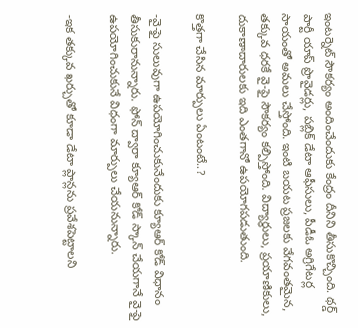ఇంటర్నెట్ సౌకర్యం అందించేందుకు కేంద్రం దీనిని తీసుకొచ్చింది. థర్డ్ పార్టీ యాప్ ప్రొవైడర్లు, పబ్లిక్ డేటా ఆఫీసులు, పీడీఓ అగ్రిగేటర్ల సాయంతో అమలు చేస్తోంది. ఇంటి బయట ప్రజలకు వేగవంతమైన, తక్కువ ధరకే వై-ఫై సౌకర్యం కల్పిస్తోంది. విద్యార్థులు, ప్రయాణికులు, దుకాణాదారులకు ఇది ఎంతగానో ఉపయోగపడుతుంది.

కొత్తగా చేసిన మార్పులు ఏంటంటే..?

-వై-ఫై సులువుగా ఉపయోగించుకునేందుకు క్యూఆర్ కోడ్ విధానం తీసుకురానున్నారు. ఫోన్‌ ద్వారా క్యూఆర్ కోడ్ స్కాన్ చేయగానే వై-ఫై ఉపయోగించుకునే విధంగా మార్పులు చేయనున్నారు.

-ఇక తక్కువ ఖర్చుతో కూడా డేటా ప్లాన్లను ప్రవేశపెట్టాలని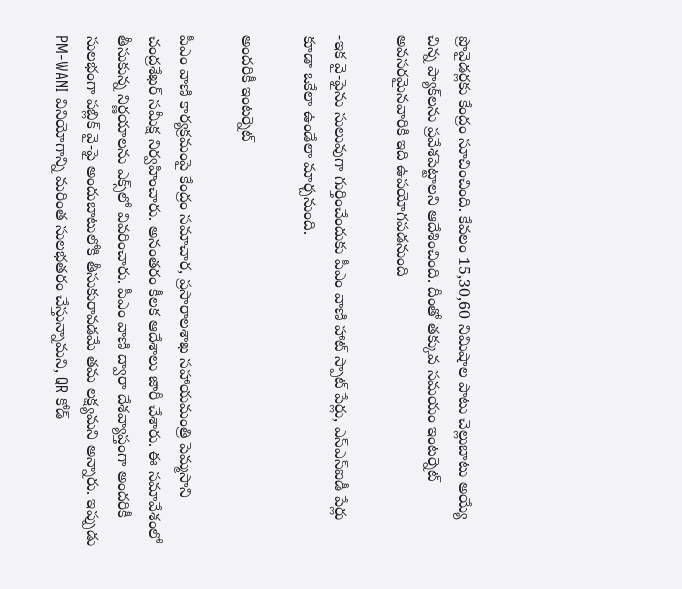ప్రొవైడర్లకు కేంద్రం సూచించింది. కేవలం 15,30,60 నిమిషాల పాటు చెల్లుబాటు అయ్యే చిన్న ప్యాక్‌లను ప్రవేశపెట్టాలని ఆదేశించింది. దీంతో తక్కువ సమయం ఇంటర్నెట్ అవసరమైనవారికి ఇది ఉపయోగపడనుంది

-ఇక వై-ఫైను సులువుగా గుర్తించేందుకు పీఎం వాణి హాట్ స్పాట్ పేర్లు, ఎస్‌ఎస్‌ఐడీ పేర్లు కూడా ఒకేలా ఉండేలా మార్చనుంది.

అందరికీ ఇంటర్నెట్

పీఎం వాణి కార్యక్రమంపై కేంద్రం సమాచార, ప్రసారాలశాఖ సహాయమంత్రి పెమ్మసాని చంద్రశేఖర్ సమీక్ష నిర్వహించారు. అనంతరం కీలక ఆదేశాలు జారీ చేశారు. ఈ సమావేశంలో తీసుకున్న నిర్ణయాలను ఎక్స్‌లో వివరించారు. పీఎం వాణి ద్వారా దేశవ్యాప్తంగా అందరికీ సులభంగా పబ్లిక్ వై-ఫై అందుబాటులోకి తీసుకురావడమే తమ లక్ష్యమని అన్నారు. ఇప్పుడు PM-WANI వినియోగాన్ని మరింత సులభతరం చేస్తున్నామని, QR కోడ్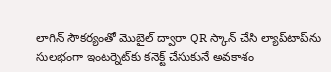లాగిన్ సౌకర్యంతో మొబైల్ ద్వారా QR స్కాన్ చేసి ల్యాప్‌టాప్‌ను సులభంగా ఇంటర్నెట్‌కు కనెక్ట్ చేసుకునే అవకాశం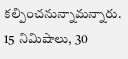కల్పించనున్నామన్నారు. 15 నిమిషాలు, 30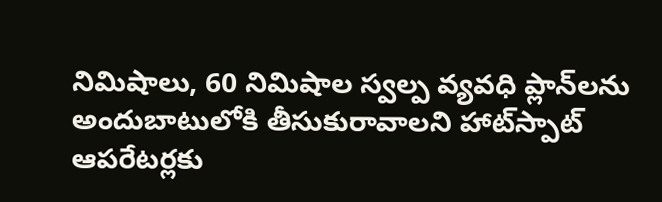నిమిషాలు, 60 నిమిషాల స్వల్ప వ్యవధి ప్లాన్‌లను అందుబాటులోకి తీసుకురావాలని హాట్‌స్పాట్ ఆపరేటర్లకు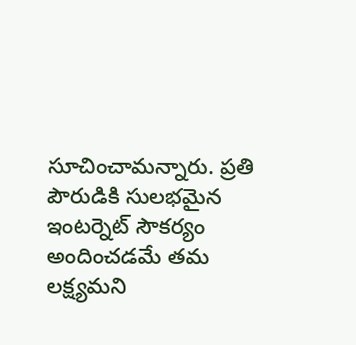సూచించామన్నారు. ప్రతి పౌరుడికి సులభమైన ఇంటర్నెట్ సౌకర్యం అందించడమే తమ లక్ష్యమని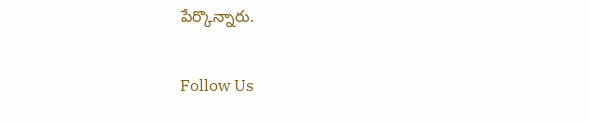పేర్కొన్నారు.

Follow Us